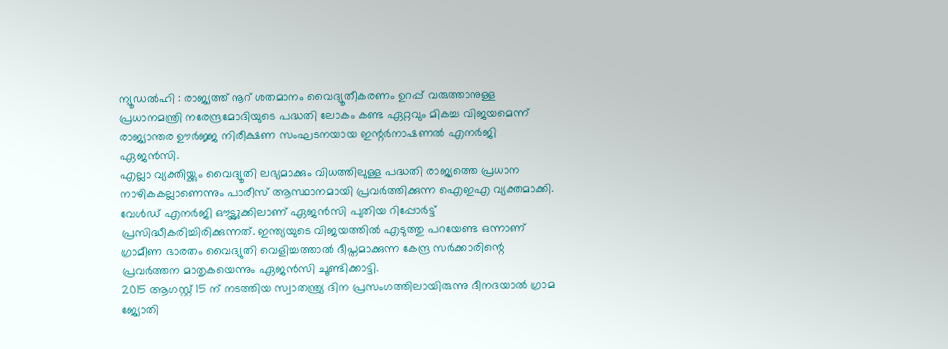ന്യൂഡൽഹി : രാജ്യത്ത് നൂറ് ശതമാനം വൈദ്യൂതീകരണം ഉറപ്പ് വരുത്താനുള്ള പ്രധാനമന്ത്രി നരേന്ദ്രമോദിയുടെ പദ്ധതി ലോകം കണ്ട ഏറ്റവും മികച്ച വിജയമെന്ന് രാജ്യാന്തര ഊർജ്ജ നിരീക്ഷണ സംഘടനയായ ഇന്റർനാഷണൽ എനർജി ഏജൻസി.
എല്ലാ വ്യക്തിയ്ക്കും വൈദ്യൂതി ലഭ്യമാക്കും വിധത്തിലുള്ള പദ്ധതി രാജ്യത്തെ പ്രധാന നാഴികകല്ലാണെന്നും പാരീസ് ആസ്ഥാനമായി പ്രവർത്തിക്കുന്ന ഐഇഎ വ്യക്തമാക്കി.
വേൾഡ് എനർജി ഔട്ട്ലുക്കിലാണ് ഏജൻസി പുതിയ റിപ്പോർട്ട് പ്രസിദ്ധീകരിച്ചിരിക്കുന്നത്. ഇന്ത്യയുടെ വിജയത്തിൽ എടുത്തു പറയേണ്ട ഒന്നാണ് ഗ്രാമീണ ഭാരതം വൈദ്യുതി വെളിച്ചത്താൽ ദീപ്തമാക്കുന്ന കേന്ദ്ര സർക്കാരിന്റെ പ്രവർത്തന മാതൃകയെന്നും ഏജൻസി ചൂണ്ടിക്കാട്ടി.
2015 ആഗസ്റ്റ് 15 ന് നടത്തിയ സ്വാതന്ത്ര്യ ദിന പ്രസംഗത്തിലായിരുന്നു ദീനദയാൽ ഗ്രാമ ജ്യോതി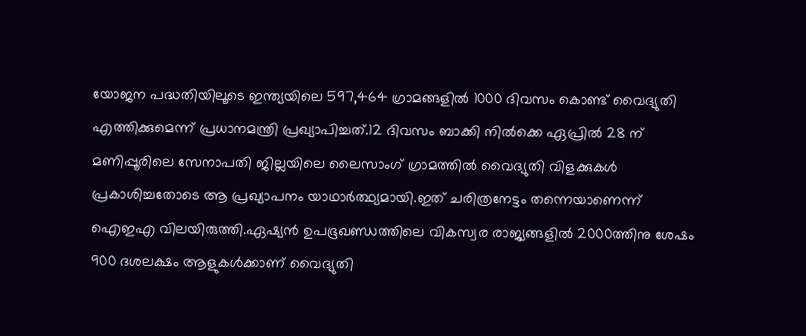യോജന പദ്ധതിയിലൂടെ ഇന്ത്യയിലെ 597,464 ഗ്രാമങ്ങളിൽ 1000 ദിവസം കൊണ്ട് വൈദ്യുതി എത്തിക്കുമെന്ന് പ്രധാനമന്ത്രി പ്രഖ്യാപിച്ചത്.12 ദിവസം ബാക്കി നിൽക്കെ ഏപ്രിൽ 28 ന് മണിപ്പൂരിലെ സേനാപതി ജില്ലയിലെ ലൈസാംഗ് ഗ്രാമത്തിൽ വൈദ്യുതി വിളക്കുകൾ പ്രകാശിച്ചതോടെ ആ പ്രഖ്യാപനം യാഥാർത്ഥ്യമായി.ഇത് ചരിത്രനേട്ടം തന്നെയാണെന്ന് ഐഇഎ വിലയിരുത്തി.ഏഷ്യൻ ഉപഭൂഖണ്ഡത്തിലെ വികസ്വര രാജ്യങ്ങളിൽ 2000ത്തിനു ശേഷം 900 ദശലക്ഷം ആളുകൾക്കാണ് വൈദ്യുതി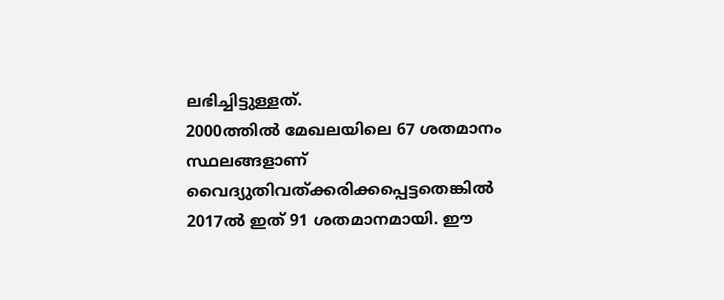ലഭിച്ചിട്ടുള്ളത്.
2000ത്തിൽ മേഖലയിലെ 67 ശതമാനം സ്ഥലങ്ങളാണ് വൈദ്യുതിവത്ക്കരിക്കപ്പെട്ടതെങ്കിൽ 2017ൽ ഇത് 91 ശതമാനമായി. ഈ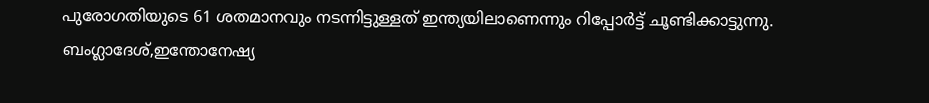പുരോഗതിയുടെ 61 ശതമാനവും നടന്നിട്ടുള്ളത് ഇന്ത്യയിലാണെന്നും റിപ്പോർട്ട് ചൂണ്ടിക്കാട്ടുന്നു.
ബംഗ്ലാദേശ്,ഇന്തോനേഷ്യ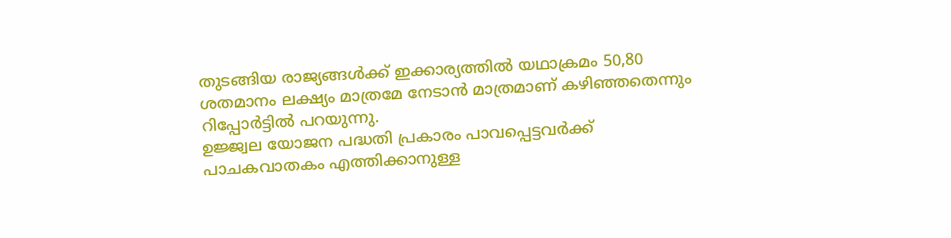തുടങ്ങിയ രാജ്യങ്ങൾക്ക് ഇക്കാര്യത്തിൽ യഥാക്രമം 50,80 ശതമാനം ലക്ഷ്യം മാത്രമേ നേടാൻ മാത്രമാണ് കഴിഞ്ഞതെന്നും റിപ്പോർട്ടിൽ പറയുന്നു.
ഉജ്ജ്വല യോജന പദ്ധതി പ്രകാരം പാവപ്പെട്ടവർക്ക് പാചകവാതകം എത്തിക്കാനുള്ള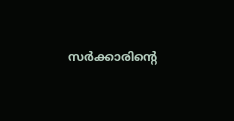സർക്കാരിന്റെ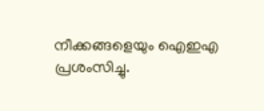നീക്കങ്ങളെയും ഐഇഎ പ്രശംസിച്ചു.